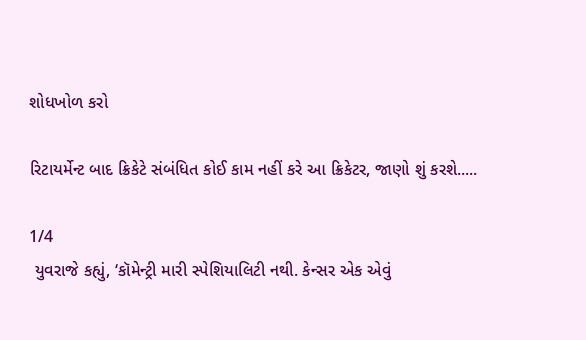શોધખોળ કરો

રિટાયર્મેન્ટ બાદ ક્રિકેટે સંબંધિત કોઈ કામ નહીં કરે આ ક્રિકેટર, જાણો શું કરશે.....

1/4
 યુવરાજે કહ્યું, ‘કૉમેન્ટ્રી મારી સ્પેશિયાલિટી નથી. કેન્સર એક એવું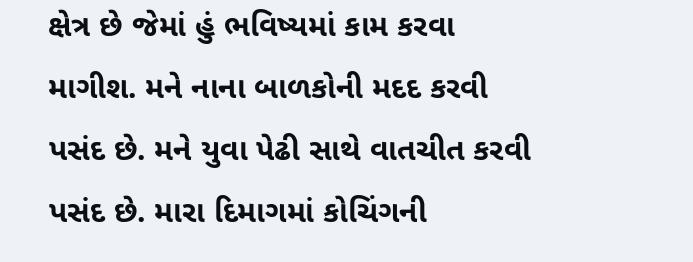ક્ષેત્ર છે જેમાં હું ભવિષ્યમાં કામ કરવા માગીશ. મને નાના બાળકોની મદદ કરવી પસંદ છે. મને યુવા પેઢી સાથે વાતચીત કરવી પસંદ છે. મારા દિમાગમાં કોચિંગની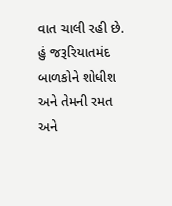વાત ચાલી રહી છે. હું જરૂરિયાતમંદ બાળકોને શોધીશ અને તેમની રમત અને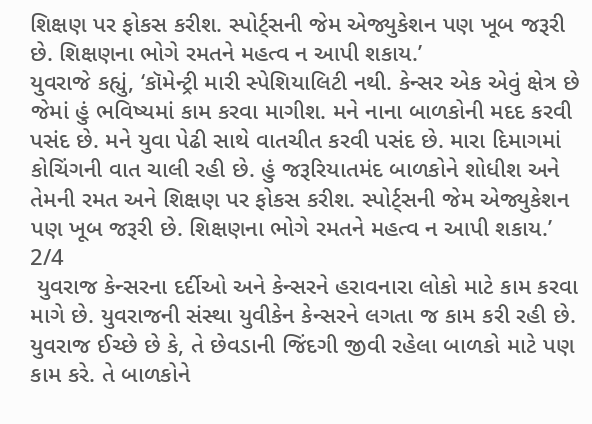શિક્ષણ પર ફોકસ કરીશ. સ્પોર્ટ્સની જેમ એજ્યુકેશન પણ ખૂબ જરૂરી છે. શિક્ષણના ભોગે રમતને મહત્વ ન આપી શકાય.’
યુવરાજે કહ્યું, ‘કૉમેન્ટ્રી મારી સ્પેશિયાલિટી નથી. કેન્સર એક એવું ક્ષેત્ર છે જેમાં હું ભવિષ્યમાં કામ કરવા માગીશ. મને નાના બાળકોની મદદ કરવી પસંદ છે. મને યુવા પેઢી સાથે વાતચીત કરવી પસંદ છે. મારા દિમાગમાં કોચિંગની વાત ચાલી રહી છે. હું જરૂરિયાતમંદ બાળકોને શોધીશ અને તેમની રમત અને શિક્ષણ પર ફોકસ કરીશ. સ્પોર્ટ્સની જેમ એજ્યુકેશન પણ ખૂબ જરૂરી છે. શિક્ષણના ભોગે રમતને મહત્વ ન આપી શકાય.’
2/4
 યુવરાજ કેન્સરના દર્દીઓ અને કેન્સરને હરાવનારા લોકો માટે કામ કરવા માગે છે. યુવરાજની સંસ્થા યુવીકેન કેન્સરને લગતા જ કામ કરી રહી છે. યુવરાજ ઈચ્છે છે કે, તે છેવડાની જિંદગી જીવી રહેલા બાળકો માટે પણ કામ કરે. તે બાળકોને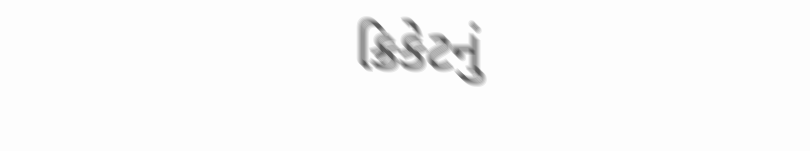ક્રિકેટનું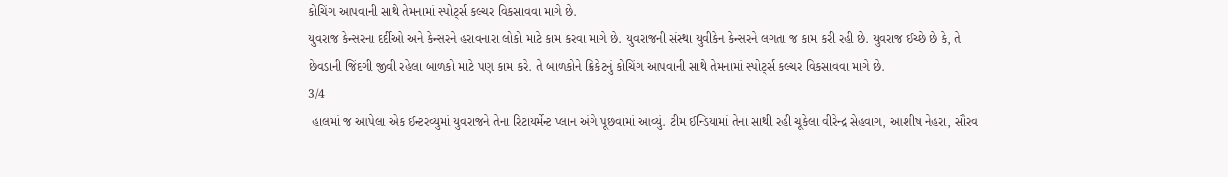કોચિંગ આપવાની સાથે તેમનામાં સ્પોર્ટ્સ કલ્ચર વિકસાવવા માગે છે.
યુવરાજ કેન્સરના દર્દીઓ અને કેન્સરને હરાવનારા લોકો માટે કામ કરવા માગે છે. યુવરાજની સંસ્થા યુવીકેન કેન્સરને લગતા જ કામ કરી રહી છે. યુવરાજ ઈચ્છે છે કે, તે છેવડાની જિંદગી જીવી રહેલા બાળકો માટે પણ કામ કરે. તે બાળકોને ક્રિકેટનું કોચિંગ આપવાની સાથે તેમનામાં સ્પોર્ટ્સ કલ્ચર વિકસાવવા માગે છે.
3/4
 હાલમાં જ આપેલા એક ઈન્ટરવ્યુમાં યુવરાજને તેના રિટાયર્મેન્ટ પ્લાન અંગે પૂછવામાં આવ્યું. ટીમ ઈન્ડિયામાં તેના સાથી રહી ચૂકેલા વીરેન્દ્ર સેહવાગ, આશીષ નેહરા, સૌરવ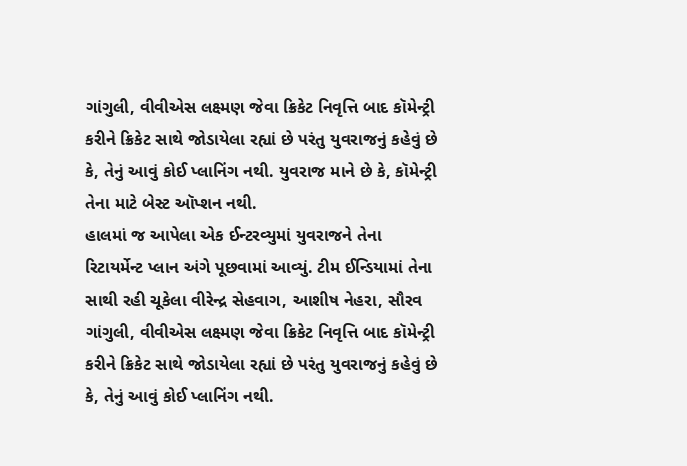ગાંગુલી, વીવીએસ લક્ષ્મણ જેવા ક્રિકેટ નિવૃત્તિ બાદ કૉમેન્ટ્રી કરીને ક્રિકેટ સાથે જોડાયેલા રહ્યાં છે પરંતુ યુવરાજનું કહેવું છે કે, તેનું આવું કોઈ પ્લાનિંગ નથી. યુવરાજ માને છે કે, કૉમેન્ટ્રી તેના માટે બેસ્ટ ઑપ્શન નથી.
હાલમાં જ આપેલા એક ઈન્ટરવ્યુમાં યુવરાજને તેના રિટાયર્મેન્ટ પ્લાન અંગે પૂછવામાં આવ્યું. ટીમ ઈન્ડિયામાં તેના સાથી રહી ચૂકેલા વીરેન્દ્ર સેહવાગ, આશીષ નેહરા, સૌરવ ગાંગુલી, વીવીએસ લક્ષ્મણ જેવા ક્રિકેટ નિવૃત્તિ બાદ કૉમેન્ટ્રી કરીને ક્રિકેટ સાથે જોડાયેલા રહ્યાં છે પરંતુ યુવરાજનું કહેવું છે કે, તેનું આવું કોઈ પ્લાનિંગ નથી.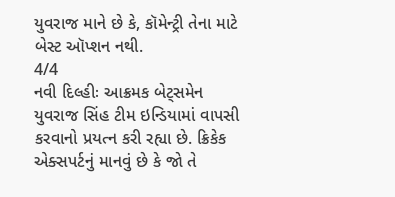યુવરાજ માને છે કે, કૉમેન્ટ્રી તેના માટે બેસ્ટ ઑપ્શન નથી.
4/4
નવી દિલ્હીઃ આક્રમક બેટ્સમેન યુવરાજ સિંહ ટીમ ઇન્ડિયામાં વાપસી કરવાનો પ્રયત્ન કરી રહ્યા છે. ક્રિકેક એક્સપર્ટનું માનવું છે કે જો તે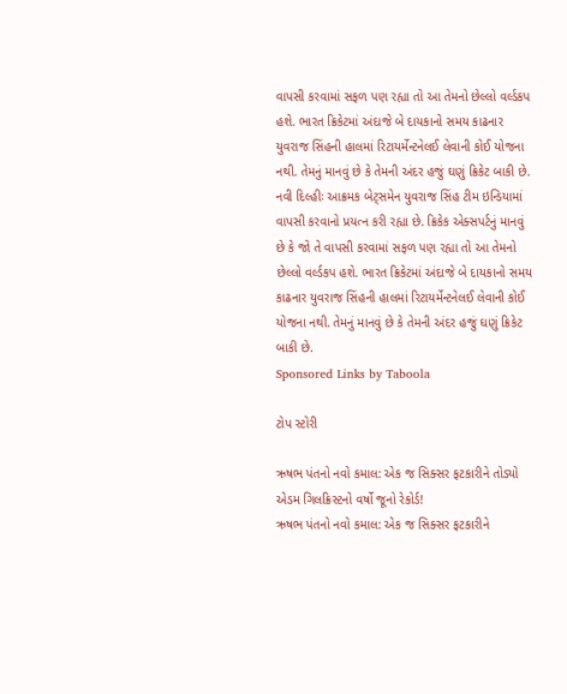વાપસી કરવામાં સફળ પણ રહ્યા તો આ તેમનો છેલ્લો વર્લ્ડકપ હશે. ભારત ક્રિકેટમાં અંદાજે બે દાયકાનો સમય કાઢનાર યુવરાજ સિંહની હાલમાં રિટાયર્મેન્ટનેલઈ લેવાની કોઈ યોજના નથી. તેમનું માનવું છે કે તેમની અંદર હજું ઘણું ક્રિકેટ બાકી છે.
નવી દિલ્હીઃ આક્રમક બેટ્સમેન યુવરાજ સિંહ ટીમ ઇન્ડિયામાં વાપસી કરવાનો પ્રયત્ન કરી રહ્યા છે. ક્રિકેક એક્સપર્ટનું માનવું છે કે જો તે વાપસી કરવામાં સફળ પણ રહ્યા તો આ તેમનો છેલ્લો વર્લ્ડકપ હશે. ભારત ક્રિકેટમાં અંદાજે બે દાયકાનો સમય કાઢનાર યુવરાજ સિંહની હાલમાં રિટાયર્મેન્ટનેલઈ લેવાની કોઈ યોજના નથી. તેમનું માનવું છે કે તેમની અંદર હજું ઘણું ક્રિકેટ બાકી છે.
Sponsored Links by Taboola

ટોપ સ્ટોરી

ઋષભ પંતનો નવો કમાલ: એક જ સિક્સર ફટકારીને તોડ્યો એડમ ગિલક્રિસ્ટનો વર્ષો જૂનો રેકોર્ડ!
ઋષભ પંતનો નવો કમાલ: એક જ સિક્સર ફટકારીને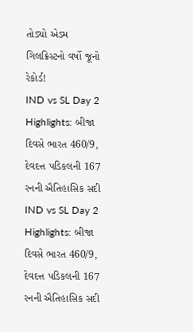તોડ્યો એડમ ગિલક્રિસ્ટનો વર્ષો જૂનો રેકોર્ડ!
IND vs SL Day 2 Highlights: બીજા દિવસે ભારત 460/9, દેવદત્ત પડિકલની 167 રનની ઐતિહાસિક સદી
IND vs SL Day 2 Highlights: બીજા દિવસે ભારત 460/9, દેવદત્ત પડિકલની 167 રનની ઐતિહાસિક સદી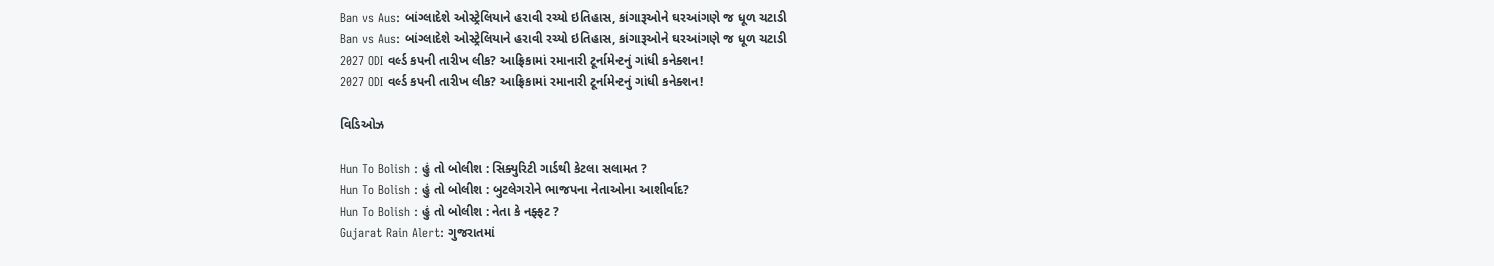Ban vs Aus: બાંગ્લાદેશે ઓસ્ટ્રેલિયાને હરાવી રચ્યો ઇતિહાસ, કાંગારૂઓને ઘરઆંગણે જ ધૂળ ચટાડી
Ban vs Aus: બાંગ્લાદેશે ઓસ્ટ્રેલિયાને હરાવી રચ્યો ઇતિહાસ, કાંગારૂઓને ઘરઆંગણે જ ધૂળ ચટાડી
2027 ODI વર્લ્ડ કપની તારીખ લીક? આફ્રિકામાં રમાનારી ટૂર્નામેન્ટનું ગાંધી કનેક્શન!
2027 ODI વર્લ્ડ કપની તારીખ લીક? આફ્રિકામાં રમાનારી ટૂર્નામેન્ટનું ગાંધી કનેક્શન!

વિડિઓઝ

Hun To Bolish : હું તો બોલીશ : સિક્યુરિટી ગાર્ડથી કેટલા સલામત ?
Hun To Bolish : હું તો બોલીશ : બુટલેગરોને ભાજપના નેતાઓના આશીર્વાદ?
Hun To Bolish : હું તો બોલીશ : નેતા કે નફ્ફટ ?
Gujarat Rain Alert: ગુજરાતમાં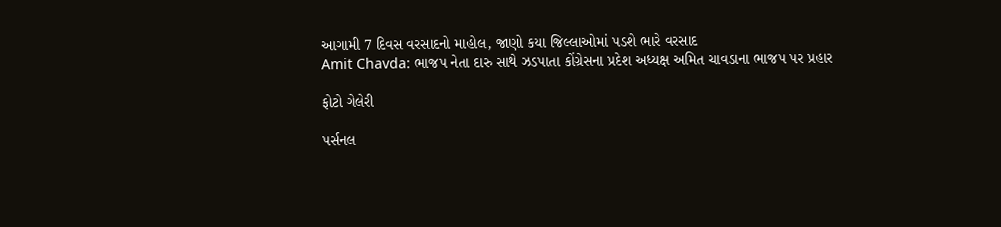આગામી 7 દિવસ વરસાદનો માહોલ, જાણો કયા જિલ્લાઓમાં પડશે ભારે વરસાદ
Amit Chavda: ભાજપ નેતા દારુ સાથે ઝડપાતા કોંગ્રેસના પ્રદેશ અધ્યક્ષ અમિત ચાવડાના ભાજપ પર પ્રહાર

ફોટો ગેલેરી

પર્સનલ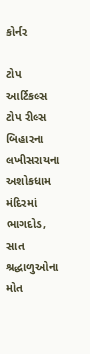કોર્નર

ટોપ આર્ટિકલ્સ
ટોપ રીલ્સ
બિહારના લખીસરાયના અશોકધામ મંદિરમાં ભાગદોડ, સાત શ્રદ્ધાળુઓના મોત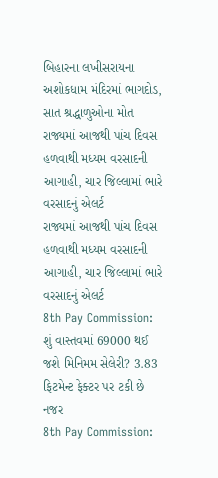બિહારના લખીસરાયના અશોકધામ મંદિરમાં ભાગદોડ, સાત શ્રદ્ધાળુઓના મોત
રાજ્યમાં આજથી પાંચ દિવસ હળવાથી મધ્યમ વરસાદની આગાહી, ચાર જિલ્લામાં ભારે વરસાદનું એલર્ટ
રાજ્યમાં આજથી પાંચ દિવસ હળવાથી મધ્યમ વરસાદની આગાહી, ચાર જિલ્લામાં ભારે વરસાદનું એલર્ટ
8th Pay Commission: શું વાસ્તવમાં 69000 થઈ જશે મિનિમમ સેલેરી? 3.83 ફિટમેન્ટ ફેક્ટર પર ટકી છે નજર
8th Pay Commission: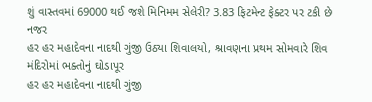શું વાસ્તવમાં 69000 થઈ જશે મિનિમમ સેલેરી? 3.83 ફિટમેન્ટ ફેક્ટર પર ટકી છે નજર
હર હર મહાદેવના નાદથી ગુંજી ઉઠ્યા શિવાલયો, શ્રાવણના પ્રથમ સોમવારે શિવ મંદિરોમાં ભક્તોનું ઘોડાપૂર
હર હર મહાદેવના નાદથી ગુંજી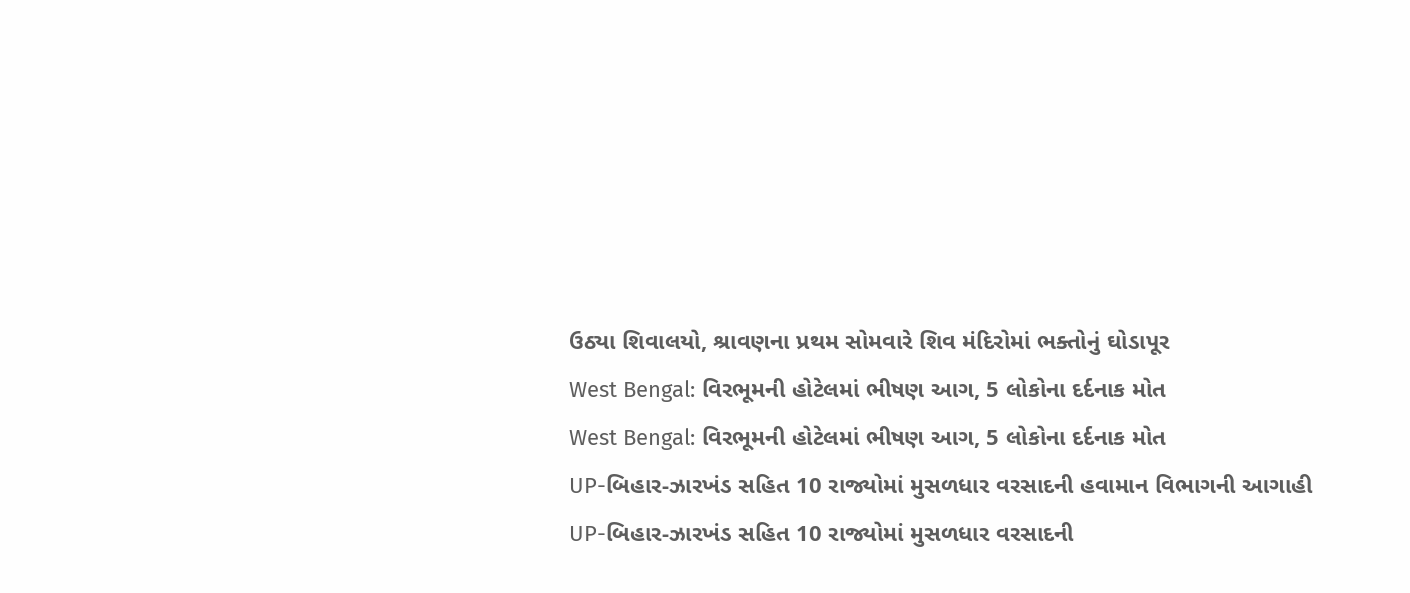ઉઠ્યા શિવાલયો, શ્રાવણના પ્રથમ સોમવારે શિવ મંદિરોમાં ભક્તોનું ઘોડાપૂર
West Bengal: વિરભૂમની હોટેલમાં ભીષણ આગ, 5 લોકોના દર્દનાક મોત
West Bengal: વિરભૂમની હોટેલમાં ભીષણ આગ, 5 લોકોના દર્દનાક મોત
UP-બિહાર-ઝારખંડ સહિત 10 રાજ્યોમાં મુસળધાર વરસાદની હવામાન વિભાગની આગાહી
UP-બિહાર-ઝારખંડ સહિત 10 રાજ્યોમાં મુસળધાર વરસાદની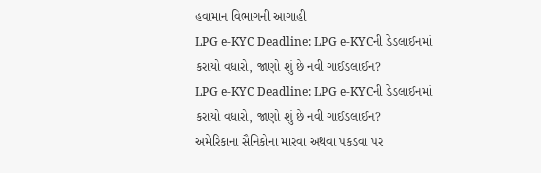હવામાન વિભાગની આગાહી
LPG e-KYC Deadline: LPG e-KYCની ડેડલાઈનમાં કરાયો વધારો, જાણો શું છે નવી ગાઈડલાઈન?
LPG e-KYC Deadline: LPG e-KYCની ડેડલાઈનમાં કરાયો વધારો, જાણો શું છે નવી ગાઈડલાઈન?
અમેરિકાના સૈનિકોના મારવા અથવા પકડવા પર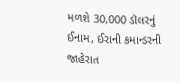મળશે 30,000 ડૉલરનું ઈનામ, ઈરાની કમાન્ડરની જાહેરાત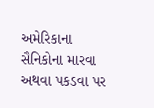અમેરિકાના સૈનિકોના મારવા અથવા પકડવા પર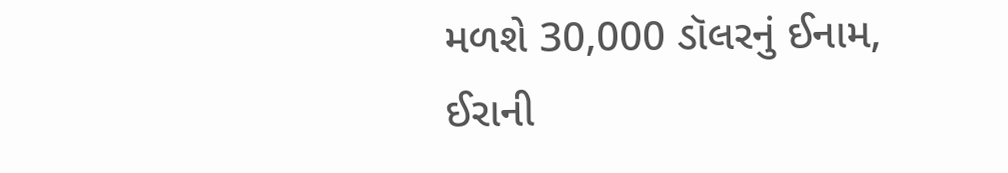મળશે 30,000 ડૉલરનું ઈનામ, ઈરાની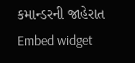કમાન્ડરની જાહેરાત
Embed widget